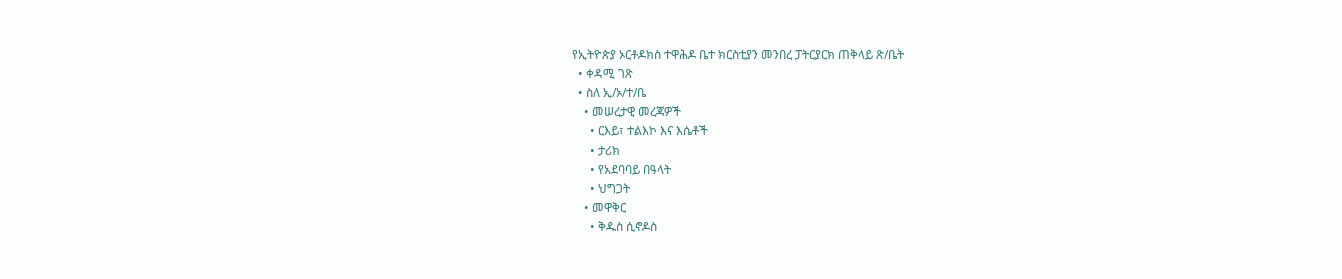የኢትዮጵያ ኦርቶዶክስ ተዋሕዶ ቤተ ክርስቲያን መንበረ ፓትርያርክ ጠቅላይ ጽ/ቤት
  • ቀዳሚ ገጽ
  • ስለ ኢ/ኦ/ተ/ቤ
    • መሠረታዊ መረጃዎች
      • ርእይ፣ ተልእኮ እና እሴቶች
      • ታሪክ
      • የአደባባይ በዓላት
      • ህግጋት
    • መዋቅር
      • ቅዱስ ሲኖዶስ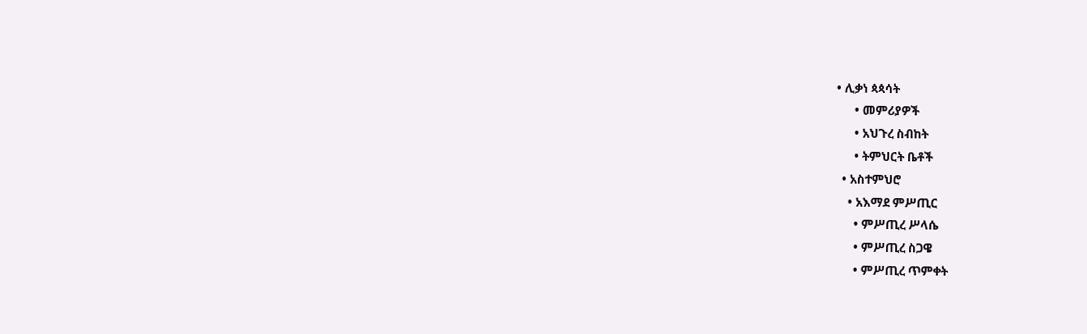• ሊቃነ ጳጳሳት
      • መምሪያዎች
      • አህጉረ ስብከት
      • ትምህርት ቤቶች
  • አስተምህሮ
    • አእማደ ምሥጢር
      • ምሥጢረ ሥላሴ
      • ምሥጢረ ስጋዌ
      • ምሥጢረ ጥምቀት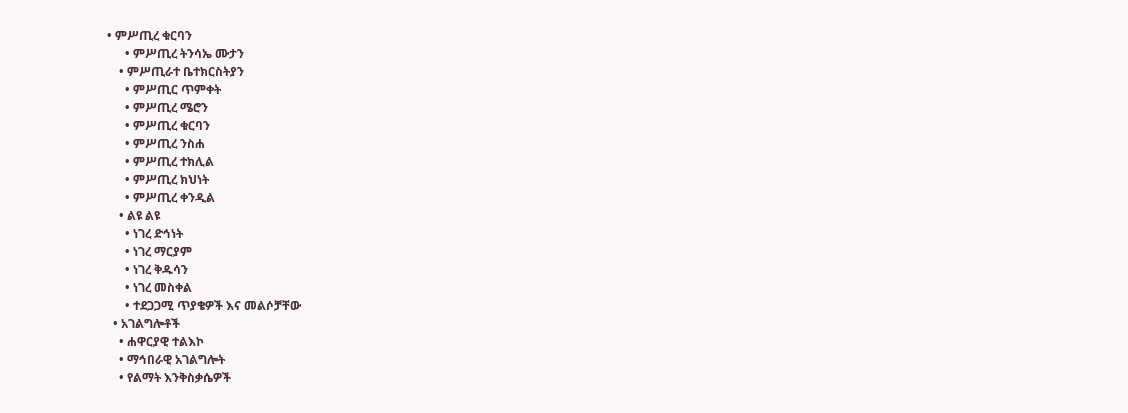• ምሥጢረ ቁርባን
      • ምሥጢረ ትንሳኤ ሙታን
    • ምሥጢራተ ቤተክርስትያን
      • ምሥጢር ጥምቀት
      • ምሥጢረ ሜሮን
      • ምሥጢረ ቁርባን
      • ምሥጢረ ንስሐ
      • ምሥጢረ ተክሊል
      • ምሥጢረ ክህነት
      • ምሥጢረ ቀንዲል
    • ልዩ ልዩ
      • ነገረ ድኅነት
      • ነገረ ማርያም
      • ነገረ ቅዱሳን
      • ነገረ መስቀል
      • ተደጋጋሚ ጥያቄዎች እና መልሶቻቸው
  • አገልግሎቶች
    • ሐዋርያዊ ተልእኮ
    • ማኅበራዊ አገልግሎት
    • የልማት እንቅስቃሴዎች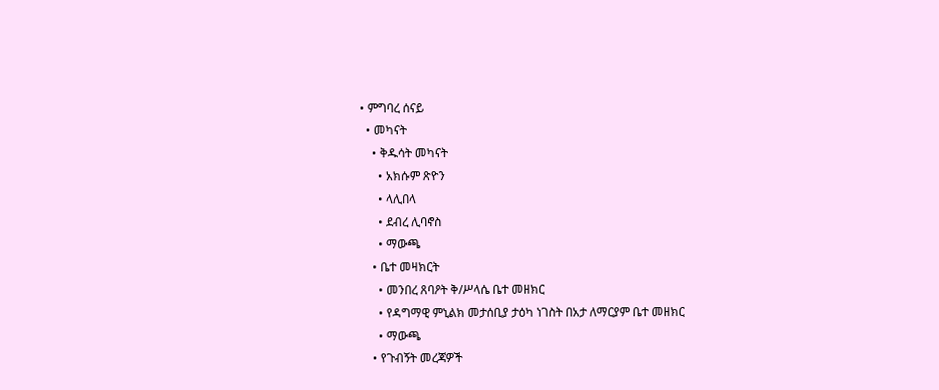• ምግባረ ሰናይ
  • መካናት
    • ቅዱሳት መካናት
      • አክሱም ጽዮን
      • ላሊበላ
      • ደብረ ሊባኖስ
      • ማውጫ
    • ቤተ መዛክርት
      • መንበረ ጸባዖት ቅ/ሥላሴ ቤተ መዘክር
      • የዳግማዊ ምኒልክ መታሰቢያ ታዕካ ነገስት በአታ ለማርያም ቤተ መዘክር
      • ማውጫ
    • የጉብኝት መረጃዎች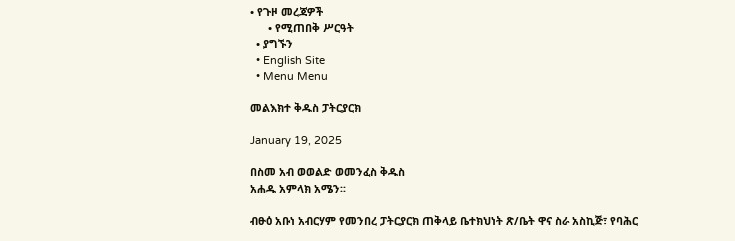• የጉዞ መረጃዎች
      • የሚጠበቅ ሥርዓት
  • ያግኙን
  • English Site
  • Menu Menu

መልእክተ ቅዱስ ፓትርያርክ

January 19, 2025

በስመ አብ ወወልድ ወመንፈስ ቅዱስ
አሐዱ አምላክ አሜን፡፡

ብፁዕ አቡነ አብርሃም የመንበረ ፓትርያርክ ጠቅላይ ቤተክህነት ጽ/ቤት ዋና ስራ አስኪጅ፣ የባሕር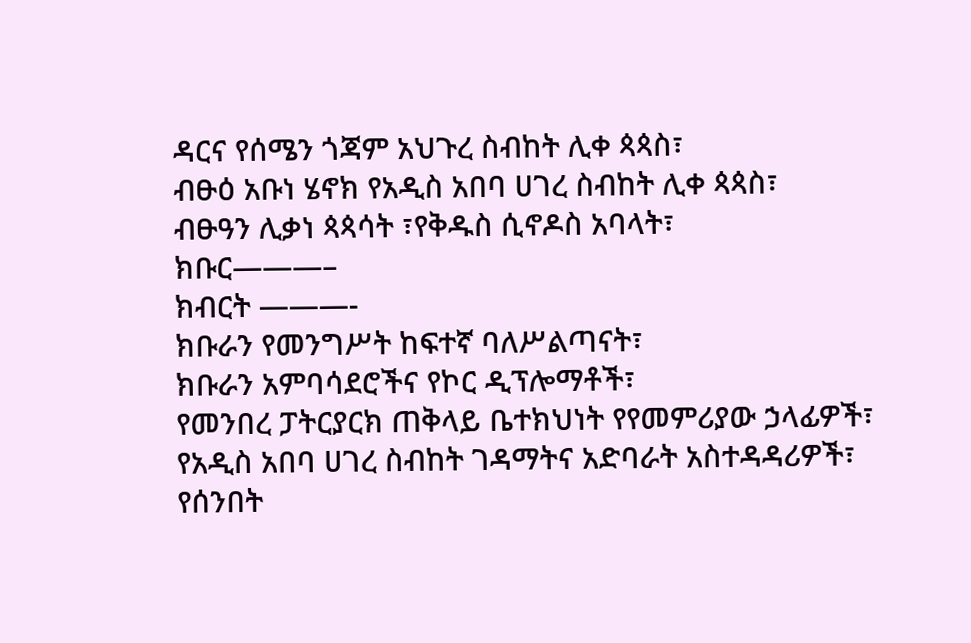ዳርና የሰሜን ጎጃም አህጉረ ስብከት ሊቀ ጳጳስ፣
ብፁዕ አቡነ ሄኖክ የአዲስ አበባ ሀገረ ስብከት ሊቀ ጳጳስ፣
ብፁዓን ሊቃነ ጳጳሳት ፣የቅዱስ ሲኖዶስ አባላት፣
ክቡር———–
ክብርት ———-
ክቡራን የመንግሥት ከፍተኛ ባለሥልጣናት፣
ክቡራን አምባሳደሮችና የኮር ዲፕሎማቶች፣
የመንበረ ፓትርያርክ ጠቅላይ ቤተክህነት የየመምሪያው ኃላፊዎች፣
የአዲስ አበባ ሀገረ ስብከት ገዳማትና አድባራት አስተዳዳሪዎች፣
የሰንበት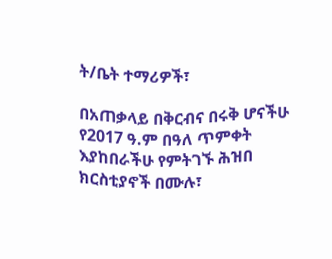ት/ቤት ተማሪዎች፣

በአጠቃላይ በቅርብና በሩቅ ሆናችሁ የ2017 ዓ.ም በዓለ ጥምቀት እያከበራችሁ የምትገኙ ሕዝበ ክርስቲያኖች በሙሉ፣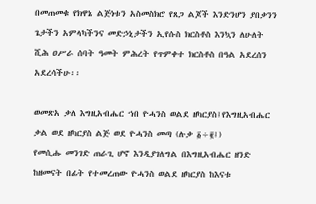በመጠመቁ የክዋኔ ልጅነቱን አስመስክሮ የጸጋ ልጆች እንድንሆን ያበቃንን ጌታችን አምላካችንና መድኃኒታችን ኢየሱስ ክርስቶስ እንኳን ለሁለት ሺሕ ዐሥራ ሰባት ዓመት ምሕረት የጥምቀተ ክርስቶስ በዓል አደረሰን አደረሳችሁ፡፡

ወመጽአ ቃለ እግዚአብሔር ኀበ ዮሓንስ ወልደ ዘካርያስ፤የእግዚአብሔር ቃል ወደ ዘካርያስ ልጅ ወደ ዮሓንስ መጣ (ሉቃ ፩÷፪፤)
የመሲሑ መንገድ ጠራጊ ሆኖ እንዲያገለግል በእግዚአብሔር ዘንድ ከዘመናት በፊት የተመረጠው ዮሓንስ ወልደ ዘካርያስ ከእናቱ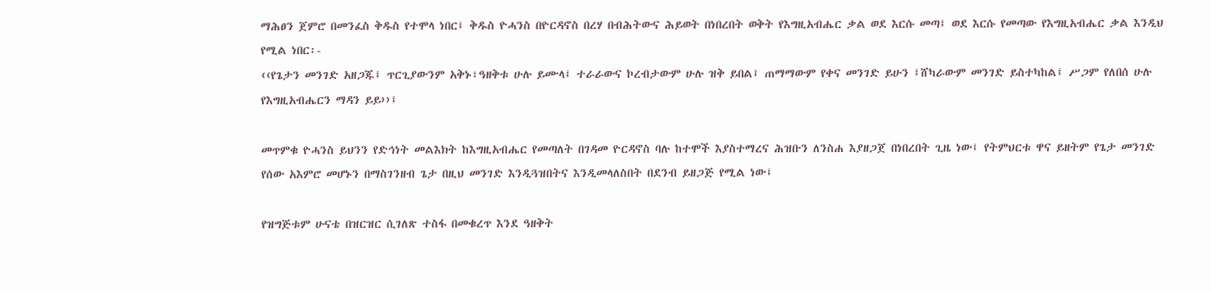ማሕፀን ጀምሮ በመንፈስ ቅዱስ የተሞላ ነበር፤ ቅዱስ ዮሓንስ በዮርዳኖስ በረሃ በብሕትውና ሕይወት በነበረበት ወቅት የእግዚአብሔር ቃል ወደ እርሱ መጣ፤ ወደ እርሱ የመጣው የእግዚአብሔር ቃል እንዲህ የሚል ነበር፡-
‹‹የጌታን መንገድ አዘጋጁ፤ ጥርጊያውንም አቅኑ፣ዓዘቅቱ ሁሉ ይሙላ፤ ተራራውና ኮረብታውም ሁሉ ዝቅ ይበል፤ ጠማማውም የቀና መንገድ ይሁን ፤ሸካራውም መንገድ ይስተካከል፤ ሥጋም የለበሰ ሁሉ የእግዚአብሔርን ማዳን ይይ››፤

መጥምቁ ዮሓንስ ይህንን የድኅነት መልእክት ከእግዚአብሔር የመጣለት በገዳመ ዮርዳኖስ ባሉ ከተሞች እያስተማረና ሕዝቡን ለንስሐ እያዘጋጀ በነበረበት ጊዜ ነው፤ የትምህርቱ ዋና ይዘትም የጌታ መንገድ የሰው አእምሮ መሆኑን በማስገንዘብ ጌታ በዚህ መንገድ እንዲጓዝበትና እንዲመላለስበት በደንብ ይዘጋጅ የሚል ነው፤

የዝግጅቱም ሁናቴ በዝርዝር ሲገለጽ ተስፋ በመቁረጥ እንደ ዓዘቅት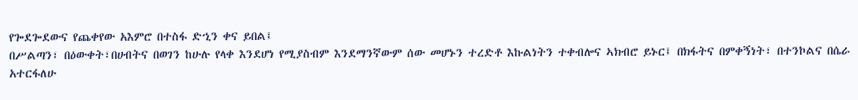የጐደጐደውና የጨቀየው አእምሮ በተስፋ ድኂን ቀና ይበል፤
በሥልጣን፣ በዕውቀት፣በሀብትና በወገን ከሁሉ የላቀ እንደሆነ የሚያስብም እንደማንኛውም ሰው መሆኑን ተረድቶ እኩልነትን ተቀብሎና ኣክብሮ ይኑር፤ በክፋትና በምቀኝነት፣ በተንኮልና በሴራ አተርፋለሁ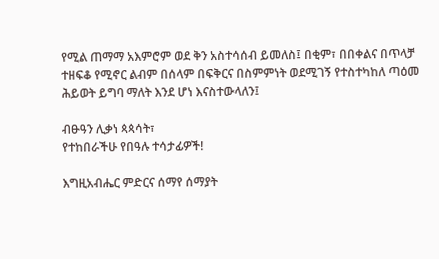የሚል ጠማማ አእምሮም ወደ ቅን አስተሳሰብ ይመለስ፤ በቂም፣ በበቀልና በጥላቻ ተዘፍቆ የሚኖር ልብም በሰላም በፍቅርና በስምምነት ወደሚገኝ የተስተካከለ ጣዕመ ሕይወት ይግባ ማለት እንደ ሆነ እናስተውላለን፤

ብፁዓን ሊቃነ ጳጳሳት፣
የተከበራችሁ የበዓሉ ተሳታፊዎች!

እግዚአብሔር ምድርና ሰማየ ሰማያት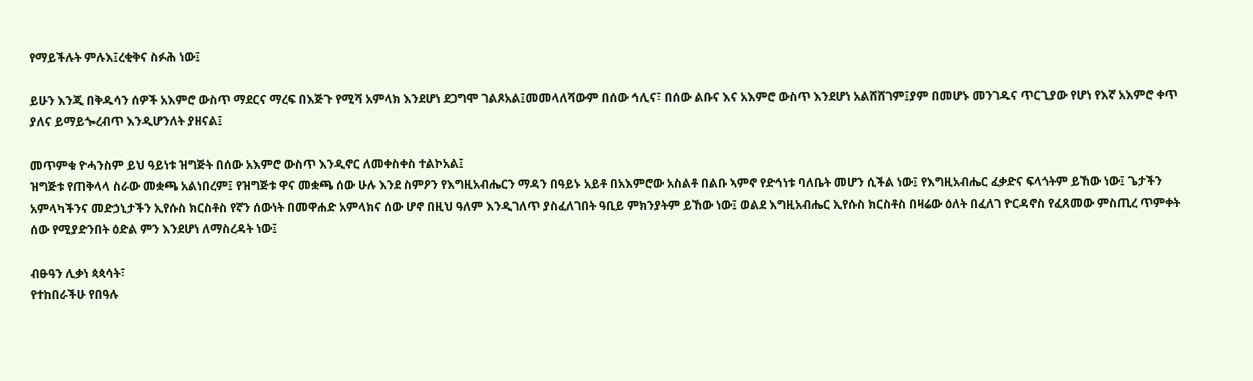የማይችሉት ምሉእ፤ረቂቅና ስፉሕ ነው፤

ይሁን እንጂ በቅዱሳን ሰዎች አእምሮ ውስጥ ማደርና ማረፍ በእጅጉ የሚሻ አምላክ እንደሆነ ደጋግሞ ገልጾአል፤መመላለሻውም በሰው ኅሊና፣ በሰው ልቡና እና አእምሮ ውስጥ እንደሆነ አልሸሸገም፤ያም በመሆኑ መንገዱና ጥርጊያው የሆነ የእኛ አእምሮ ቀጥ ያለና ይማይጐረብጥ እንዲሆንለት ያዘናል፤

መጥምቁ ዮሓንስም ይህ ዓይነቱ ዝግጅት በሰው አእምሮ ውስጥ እንዲኖር ለመቀስቀስ ተልኮአል፤
ዝግጅቱ የጠቅላላ ስራው መቋጫ አልነበረም፤ የዝግጅቱ ዋና መቋጫ ሰው ሁሉ እንደ ስምዖን የእግዚአብሔርን ማዳን በዓይኑ አይቶ በአእምሮው አስልቶ በልቡ ኣምኖ የድኅነቱ ባለቤት መሆን ሲችል ነው፤ የእግዚአብሔር ፈቃድና ፍላጎትም ይኸው ነው፤ ጌታችን አምላካችንና መድኃኒታችን ኢየሱስ ክርስቶስ የኛን ሰውነት በመዋሐድ አምላክና ሰው ሆኖ በዚህ ዓለም እንዲገለጥ ያስፈለገበት ዓቢይ ምክንያትም ይኸው ነው፤ ወልደ እግዚአብሔር ኢየሱስ ክርስቶስ በዛሬው ዕለት በፈለገ ዮርዳኖስ የፈጸመው ምስጢረ ጥምቀት ሰው የሚያድንበት ዕድል ምን እንደሆነ ለማስረዳት ነው፤

ብፁዓን ሊቃነ ጳጳሳት፣
የተከበራችሁ የበዓሉ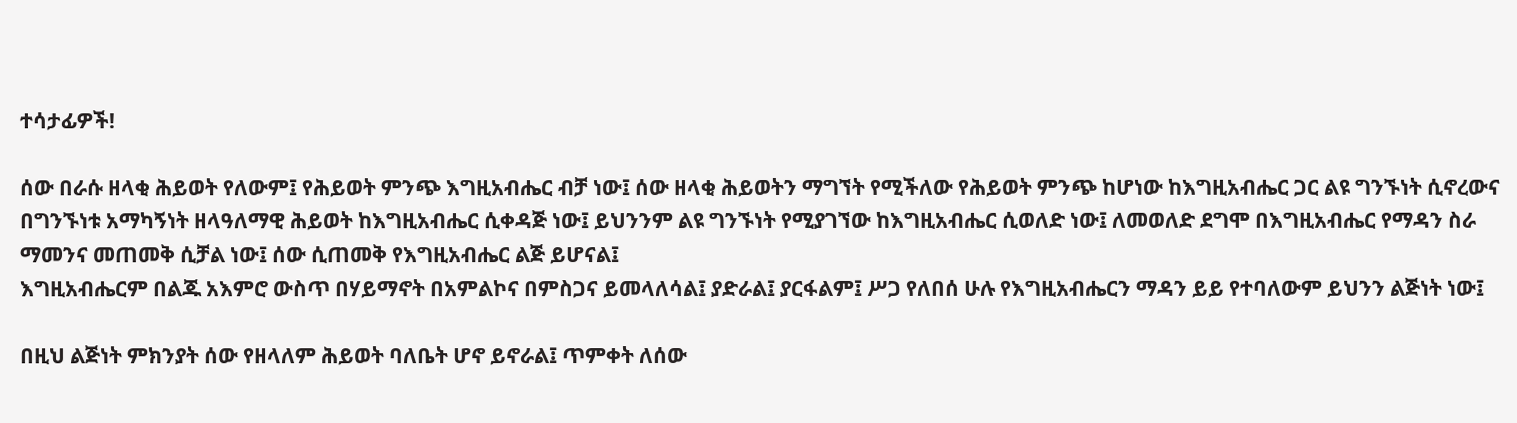ተሳታፊዎች!

ሰው በራሱ ዘላቂ ሕይወት የለውም፤ የሕይወት ምንጭ እግዚአብሔር ብቻ ነው፤ ሰው ዘላቂ ሕይወትን ማግኘት የሚችለው የሕይወት ምንጭ ከሆነው ከእግዚአብሔር ጋር ልዩ ግንኙነት ሲኖረውና በግንኙነቱ አማካኝነት ዘላዓለማዊ ሕይወት ከእግዚአብሔር ሲቀዳጅ ነው፤ ይህንንም ልዩ ግንኙነት የሚያገኘው ከእግዚአብሔር ሲወለድ ነው፤ ለመወለድ ደግሞ በእግዚአብሔር የማዳን ስራ ማመንና መጠመቅ ሲቻል ነው፤ ሰው ሲጠመቅ የእግዚአብሔር ልጅ ይሆናል፤
እግዚአብሔርም በልጁ አእምሮ ውስጥ በሃይማኖት በአምልኮና በምስጋና ይመላለሳል፤ ያድራል፤ ያርፋልም፤ ሥጋ የለበሰ ሁሉ የእግዚአብሔርን ማዳን ይይ የተባለውም ይህንን ልጅነት ነው፤

በዚህ ልጅነት ምክንያት ሰው የዘላለም ሕይወት ባለቤት ሆኖ ይኖራል፤ ጥምቀት ለሰው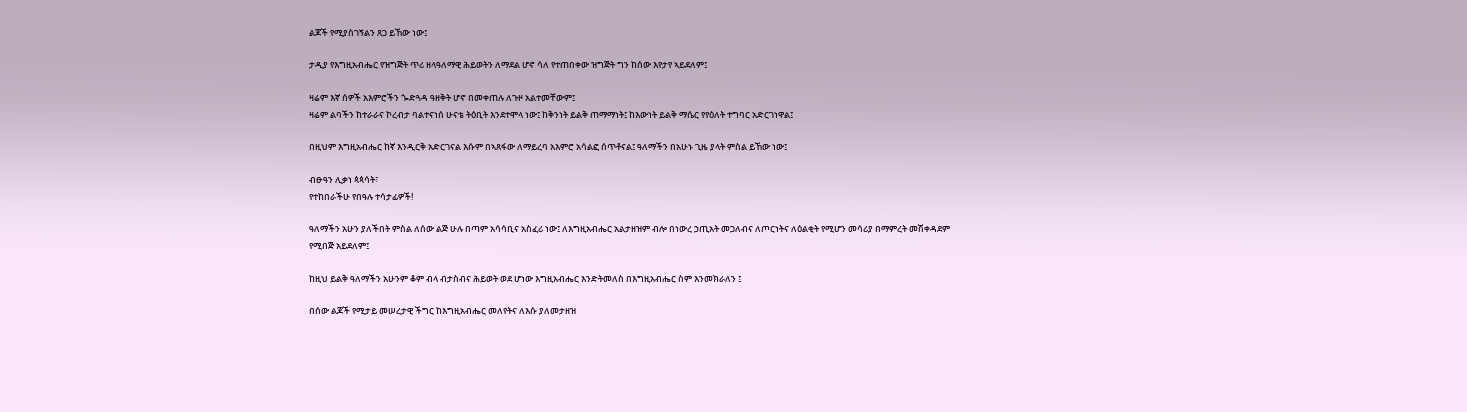ልጆች የሚያስገኝልን ጸጋ ይኸው ነው፤

ታዲያ የእግዚአብሔር የዝግጅት ጥሪ ዘላዓለማዊ ሕይወትን ለማደል ሆኖ ሳለ የተጠበቀው ዝግጅት ግን ከሰው እየታየ ኣይደለም፤

ዛሬም እኛ ሰዎች አእምሮችን ጐድጓዳ ዓዘቅት ሆኖ በመቀጠሉ ለጉዞ አልተመቸውም፤
ዛሬም ልባችን ከተራራና ኮረብታ ባልተናነሰ ሁናቴ ትዕቢት እንደተሞላ ነው፤ ከቅንነት ይልቅ ጠማማነት፤ ከእውነት ይልቅ ማሴር የየዕለት ተግባር አድርገነዋል፤

በዚህም እግዚአብሔር ከኛ እንዲርቅ አድርገናል እሱም በኣጸፋው ለማይረባ አእምሮ አሳልፎ ሰጥቶናል፤ ዓለማችን በአሁኑ ጊዜ ያላት ምስል ይኸው ነው፤

ብፁዓን ሊቃነ ጳጳሳት፣
የተከበራችሁ የበዓሉ ተሳታፊዎች!

ዓለማችን አሁን ያለችበት ምስል ለሰው ልጅ ሁሉ በጣም አሳሳቢና አስፈሪ ነው፤ ለእግዚአብሔር አልታዘዝም ብሎ በነውረ ኃጢአት መጋለብና ለጦርነትና ለዕልቂት የሚሆን መሳሪያ በማምረት መሽቀዳደም የሚበጅ አይደለም፤

ከዚህ ይልቅ ዓለማችን አሁንም ቆም ብላ ብታስብና ሕይወት ወደ ሆነው እግዚአብሔር እንድትመለስ በእግዚአብሔር ስም እንመክራለን ፤

በሰው ልጆች የሚታይ መሠረታዊ ችግር ከእግዚአብሔር መለየትና ለእሱ ያለመታዘዝ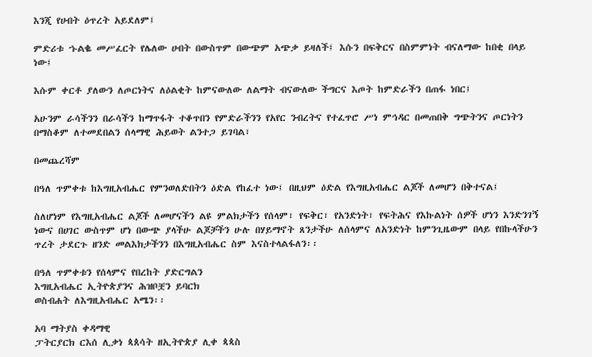እንጂ የሀብት ዕጥረት አይደለም፤

ምድሪቱ ኁልቈ መሥፈርት የሌለው ሀብት በውስጥም በውጭም አጭቃ ይዛለች፤ እሱን በፍቅርና በስምምነት ብናለማው ከበቂ በላይ ነው፤

እሱም ቀርቶ ያለውን ለጦርነትና ለዕልቂት ከምናውለው ለልማት ብናውለው ችግርና እጦት ከምድራችን በጠፋ ነበር፤

አሁንም ራሳችንን በራሳችን ከማጥፋት ተቆጥበን የምድራችንን የአየር ንብረትና የተፈጥሮ ሥነ ምኅዳር በመጠበቅ ግጭትንና ጦርነትን በማስቆም ለተመደበልን ሰላማዊ ሕይወት ልንተጋ ይገባል፣

በመጨረሻም

በዓለ ጥምቀቱ ከእግዚአብሔር የምንወለድበትን ዕድል የከፈተ ነው፤ በዚህም ዕድል የእግዚአብሔር ልጆች ለመሆን በቅተናል፤

ስለሆነም የእግዚአብሔር ልጆች ለመሆናችን ልዩ ምልክታችን የሰላም፣ የፍቅር፣ የአንድነት፣ የፍትሕና የእኩልነት ሰዎች ሆነን እንድንገኝ ነውና በሀገር ውስጥም ሆነ በውጭ ያላችሁ ልጆቻችን ሁሉ በሃይማኖት ጸንታችሁ ለሰላምና ለአንድነት ከምንጊዜውም በላይ የበኩላችሁን ጥረት ታደርጉ ዘንድ መልእክታችንን በእግዚአብሔር ስም እናስተላልፋለን፡፡

በዓለ ጥምቀቱን የሰላምና የበረከት ያድርግልን
እግዚአብሔር ኢትዮጵያንና ሕዝቦቿን ይባርክ
ወስብሐት ለእግዚአብሔር አሜን፡፡

አባ ማትያስ ቀዳማዊ
ፓትርያርክ ርእሰ ሊቃነ ጳጰሳት ዘኢትዮጵያ ሊቀ ጳጳስ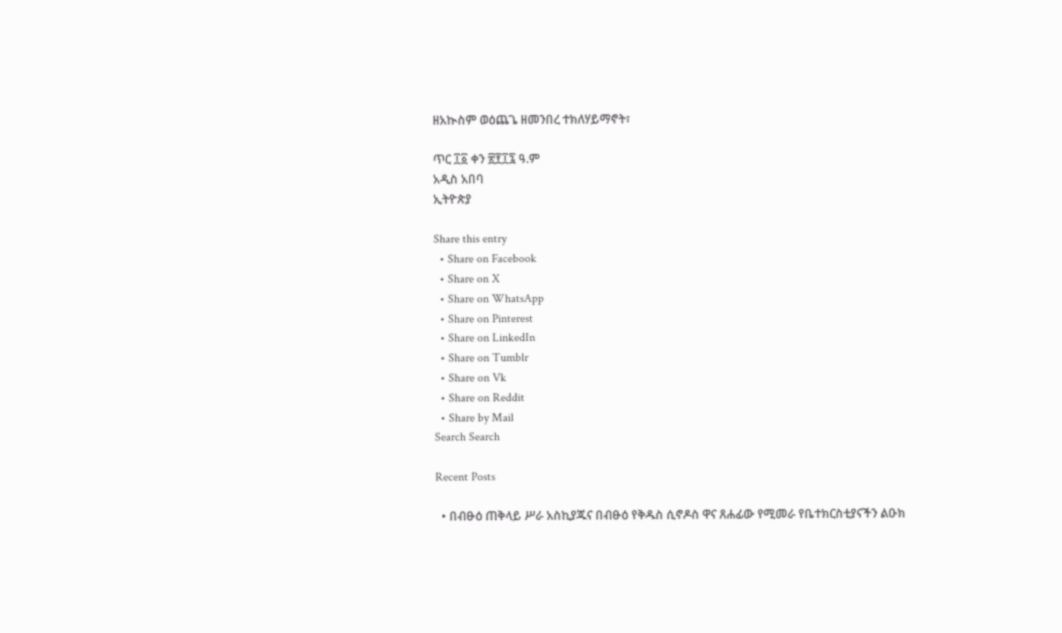ዘአኲስም ወዕጨጌ ዘመንበረ ተክለሃይማኖት፣

ጥር ፲፩ ቀን ፳፻፲፯ ዓ.ም
አዲስ አበባ
ኢትዮጵያ

Share this entry
  • Share on Facebook
  • Share on X
  • Share on WhatsApp
  • Share on Pinterest
  • Share on LinkedIn
  • Share on Tumblr
  • Share on Vk
  • Share on Reddit
  • Share by Mail
Search Search

Recent Posts

  • በብፁዕ ጠቅላይ ሥራ አስኪያጁና በብፁዕ የቅዱስ ሲኖዶስ ዋና ጸሐፊው የሚመራ የቤተክርስቲያናችን ልዑክ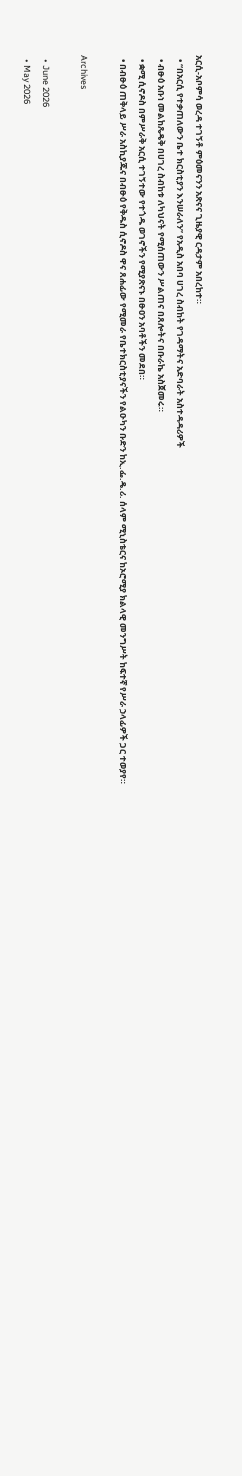አርሲ-አቦምሳ ወረዳ ተገኝቶ ምዕመናንን አጽናና ጊዜያዊ ርዳታም አበረከተ።
  • “በአርሲ የተቃጠለውን ቤተ ክርስቲያን እንሠራለን” የአዲስ አበባ ሀገረ ስብከት የገዳማትና አድባራት አስተዳዳሪዎች
  • ብፁዕ አቡነ መልከጼዴቅ በሀገረ ስብከቱ ለካህናት የሚሰጠውን ሥልጠና በጸሎትና በቡራኬ አስጀመሩ።
  • ቋሚ ሲኖዶስ በምሥራቅ አርሲ ተገኝተው የተጎዱ ወገኖችን የሚያጽናኑ በፁዐን አባቶችን መደበ።
  • በብፁዕ ጠቅላይ ሥራ አስኪያጁና በብፁዕ የቅዱስ ሲኖዶስ ዋና ጸሐፊው የሚመራ የቤተክርስቲያናችን የልዑካን ቡድን ከኢ.ፌ.ዴ.ሪ. ሰላም ሚኒስቴርና ከኦሮሚያ ክልላዊ መንግሥት ከፍተኛ የሥራ ኃላፊዎች ጋር ተወያየ።

Archives

  • June 2026
  • May 2026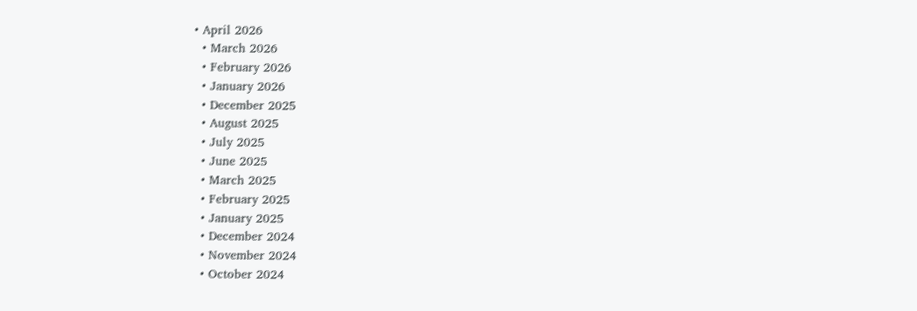• April 2026
  • March 2026
  • February 2026
  • January 2026
  • December 2025
  • August 2025
  • July 2025
  • June 2025
  • March 2025
  • February 2025
  • January 2025
  • December 2024
  • November 2024
  • October 2024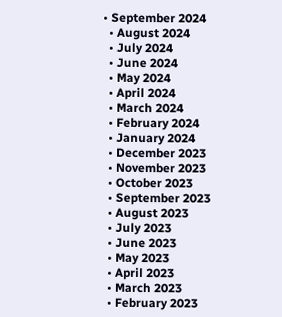• September 2024
  • August 2024
  • July 2024
  • June 2024
  • May 2024
  • April 2024
  • March 2024
  • February 2024
  • January 2024
  • December 2023
  • November 2023
  • October 2023
  • September 2023
  • August 2023
  • July 2023
  • June 2023
  • May 2023
  • April 2023
  • March 2023
  • February 2023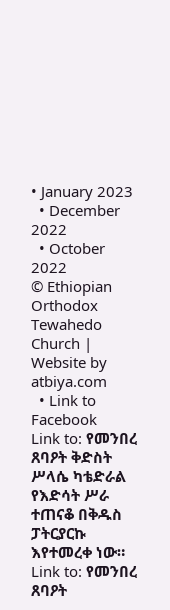• January 2023
  • December 2022
  • October 2022
© Ethiopian Orthodox Tewahedo Church | Website by atbiya.com
  • Link to Facebook
Link to: የመንበረ ጸባዖት ቅድስት ሥላሴ ካቴድራል የእድሳት ሥራ ተጠናቆ በቅዱስ ፓትርያርኩ እየተመረቀ ነው። Link to: የመንበረ ጸባዖት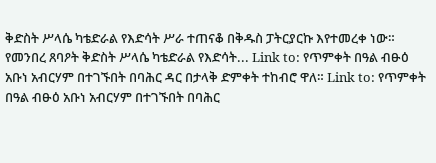ቅድስት ሥላሴ ካቴድራል የእድሳት ሥራ ተጠናቆ በቅዱስ ፓትርያርኩ እየተመረቀ ነው። የመንበረ ጸባዖት ቅድስት ሥላሴ ካቴድራል የእድሳት... Link to: የጥምቀት በዓል ብፁዕ አቡነ አብርሃም በተገኙበት በባሕር ዳር በታላቅ ድምቀት ተከብሮ ዋለ። Link to: የጥምቀት በዓል ብፁዕ አቡነ አብርሃም በተገኙበት በባሕር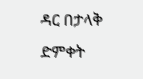ዳር በታላቅ ድምቀት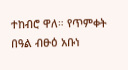ተከብሮ ዋለ። የጥምቀት በዓል ብፁዕ አቡነ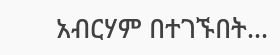አብርሃም በተገኙበት...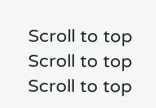Scroll to top Scroll to top Scroll to top